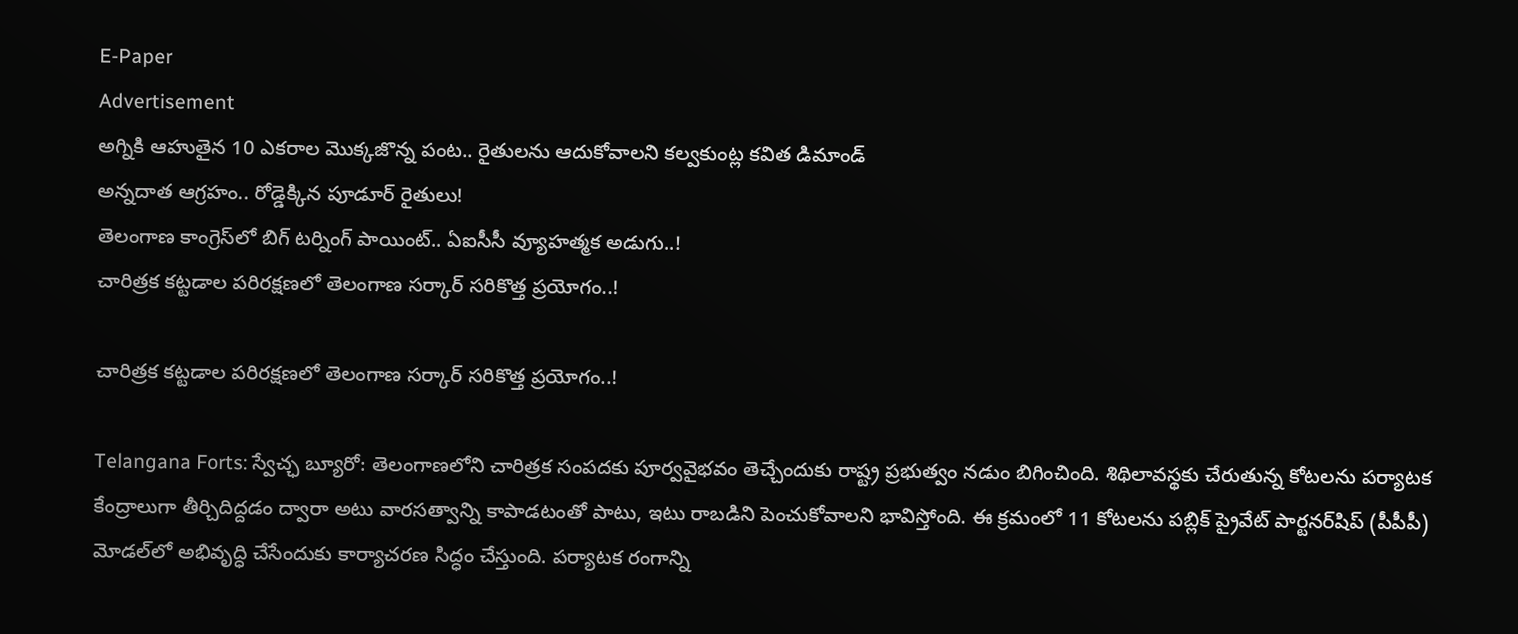E-Paper
Advertisement
అగ్నికి ఆహుతైన 10 ఎకరాల మొక్కజొన్న పంట.. రైతులను ఆదుకోవాలని కల్వకుంట్ల కవిత డిమాండ్
అన్నదాత ఆగ్రహం.. రోడ్డెక్కిన పూడూర్ రైతులు!
తెలంగాణ కాంగ్రెస్‌లో బిగ్ టర్నింగ్ పాయింట్.. ఏఐసీసీ వ్యూహత్మక అడుగు..!
చారిత్రక కట్టడాల పరిరక్షణలో తెలంగాణ సర్కార్ సరికొత్త ప్రయోగం..!

చారిత్రక కట్టడాల పరిరక్షణలో తెలంగాణ సర్కార్ సరికొత్త ప్రయోగం..!

Telangana Forts: స్వేచ్ఛ బ్యూరో: తెలంగాణలోని చారిత్రక సంపదకు పూర్వవైభవం తెచ్చేందుకు రాష్ట్ర ప్రభుత్వం నడుం బిగించింది. శిథిలావస్థకు చేరుతున్న కోటలను పర్యాటక కేంద్రాలుగా తీర్చిదిద్దడం ద్వారా అటు వారసత్వాన్ని కాపాడటంతో పాటు, ఇటు రాబడిని పెంచుకోవాలని భావిస్తోంది. ఈ క్రమంలో 11 కోటలను పబ్లిక్ ప్రైవేట్ పార్టనర్‌షిప్ (పీపీపీ) మోడల్‌లో అభివృద్ధి చేసేందుకు కార్యాచరణ సిద్ధం చేస్తుంది. పర్యాటక రంగాన్ని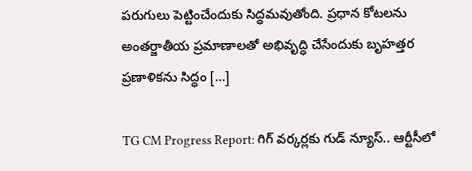పరుగులు పెట్టించేందుకు సిద్ధమవుతోంది. ప్రధాన కోటలను అంతర్జాతీయ ప్రమాణాలతో అభివృద్ధి చేసేందుకు బృహత్తర ప్రణాళికను సిద్ధం […]

TG CM Progress Report: గిగ్ వర్కర్లకు గుడ్ న్యూస్.. ఆర్టీసీలో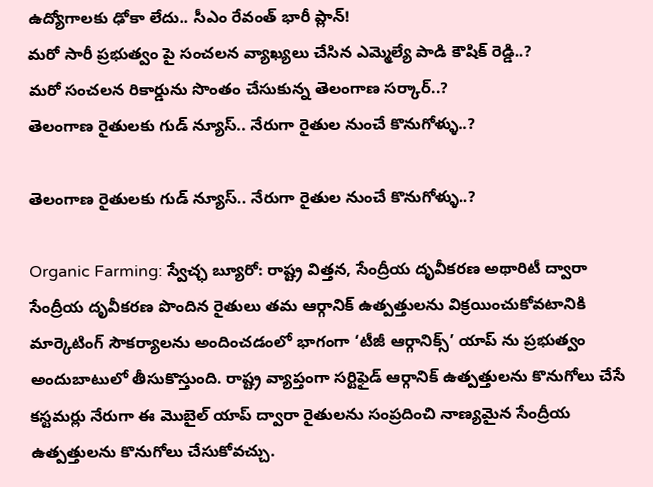ఉద్యోగాలకు ఢోకా లేదు.. సీఎం రేవంత్ భారీ ప్లాన్!
మరో సారీ ప్రభుత్వం పై సంచలన వ్యాఖ్యలు చేసిన ఎమ్మెల్యే పాడి కౌషిక్ రెడ్డి..?
మరో సంచలన రికార్డును సొంతం చేసుకున్న తెలంగాణ సర్కార్..?
తెలంగాణ రైతులకు గుడ్ న్యూస్.. నేరుగా రైతుల నుంచే కొనుగోళ్ళు..?

తెలంగాణ రైతులకు గుడ్ న్యూస్.. నేరుగా రైతుల నుంచే కొనుగోళ్ళు..?

Organic Farming: స్వేచ్ఛ బ్యూరో: రాష్ట్ర విత్తన, సేంద్రీయ దృవీకరణ అథారిటీ ద్వారా సేంద్రీయ దృవీకరణ పొందిన రైతులు తమ ఆర్గానిక్ ఉత్పత్తులను విక్రయించుకోవటానికి మార్కెటింగ్ సౌకర్యాలను అందించడంలో భాగంగా ‘టీజీ ఆర్గానిక్స్’ యాప్ ను ప్రభుత్వం అందుబాటులో తీసుకొస్తుంది. రాష్ట్ర వ్యాప్తంగా సర్టిఫైడ్ ఆర్గానిక్ ఉత్పత్తులను కొనుగోలు చేసే కస్టమర్లు నేరుగా ఈ మొబైల్ యాప్ ద్వారా రైతులను సంప్రదించి నాణ్యమైన సేంద్రీయ ఉత్పత్తులను కొనుగోలు చేసుకోవచ్చు.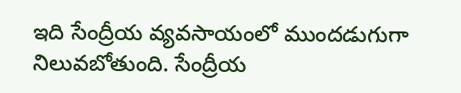ఇది సేంద్రీయ వ్యవసాయంలో ముందడుగుగా నిలువబోతుంది. సేంద్రీయ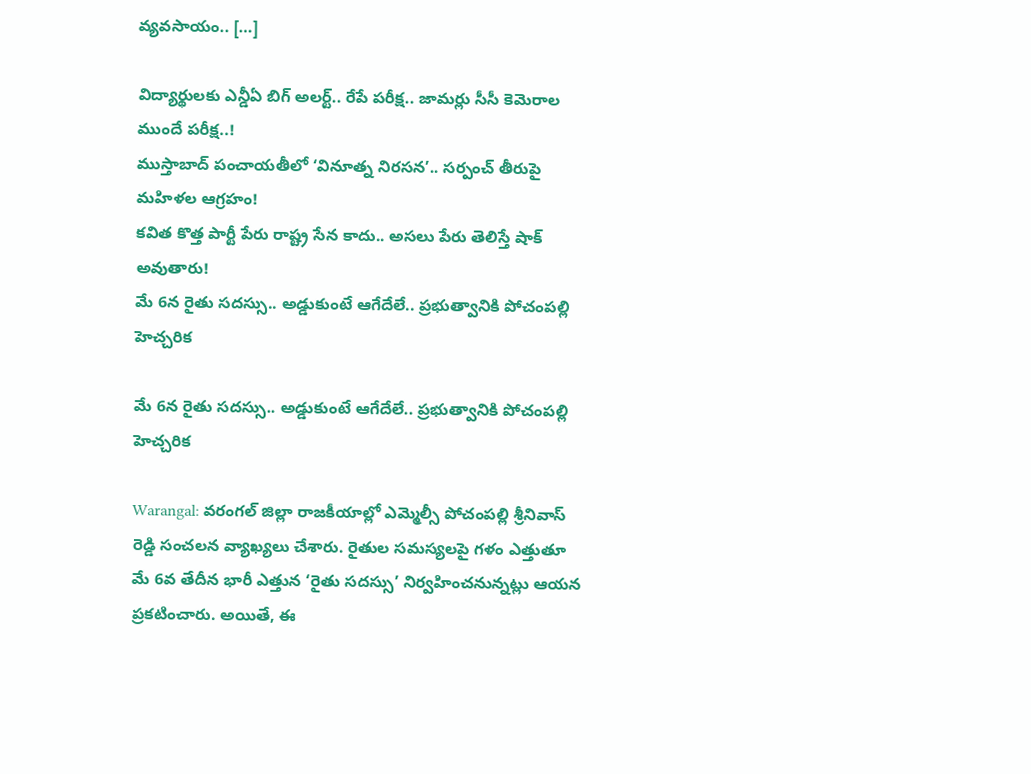వ్యవసాయం.. […]

విద్యార్థులకు ఎన్డీఏ బిగ్ అలర్ట్.. రేపే పరీక్ష.. జామర్లు సీసీ కెమెరాల ముందే పరీక్ష..!
ముస్తాబాద్ పంచాయతీలో ‘వినూత్న నిరసన’.. సర్పంచ్ తీరుపై మహిళల ఆగ్రహం!
కవిత కొత్త పార్టీ పేరు రాష్ట్ర సేన కాదు.. అసలు పేరు తెలిస్తే షాక్ అవుతారు!
మే 6న రైతు సదస్సు.. అడ్డుకుంటే ఆగేదేలే.. ప్రభుత్వానికి పోచంపల్లి హెచ్చరిక

మే 6న రైతు సదస్సు.. అడ్డుకుంటే ఆగేదేలే.. ప్రభుత్వానికి పోచంపల్లి హెచ్చరిక

Warangal: వరంగల్ జిల్లా రాజకీయాల్లో ఎమ్మెల్సీ పోచంపల్లి శ్రీనివాస్ రెడ్డి సంచలన వ్యాఖ్యలు చేశారు. రైతుల సమస్యలపై గళం ఎత్తుతూ మే 6వ తేదీన భారీ ఎత్తున ‘రైతు సదస్సు’ నిర్వహించనున్నట్లు ఆయన ప్రకటించారు. అయితే, ఈ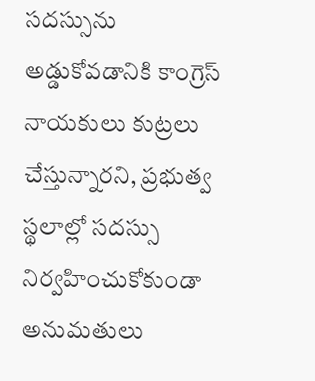సదస్సును అడ్డుకోవడానికి కాంగ్రెస్ నాయకులు కుట్రలు చేస్తున్నారని, ప్రభుత్వ స్థలాల్లో సదస్సు నిర్వహించుకోకుండా అనుమతులు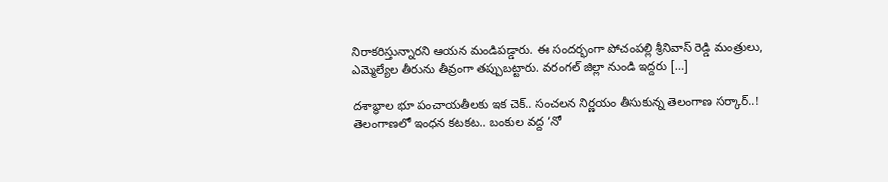నిరాకరిస్తున్నారని ఆయన మండిపడ్డారు. ఈ సందర్భంగా పోచంపల్లి శ్రీనివాస్ రెడ్డి మంత్రులు, ఎమ్మెల్యేల తీరును తీవ్రంగా తప్పుబట్టారు. వరంగల్ జిల్లా నుండి ఇద్దరు […]

దశాబ్ధాల భూ పంచాయతీలకు ఇక చెక్.. సంచలన నిర్ణయం తీసుకున్న తెలంగాణ సర్కార్..!
తెలంగాణలో ఇంధన కటకట.. బంకుల వద్ద ‘నో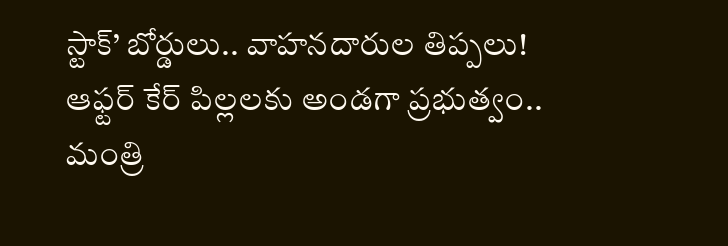స్టాక్’ బోర్డులు.. వాహనదారుల తిప్పలు!
ఆఫ్టర్ కేర్ పిల్లలకు అండగా ప్రభుత్వం.. మంత్రి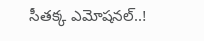సీతక్క ఎమోషనల్..!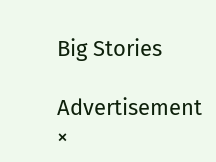Big Stories

Advertisement
×